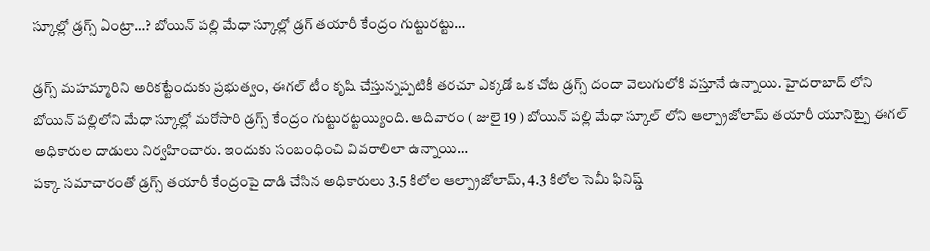స్కూల్లో డ్రగ్స్ ఏంట్రా…? బోయిన్ పల్లి మేధా స్కూల్లో డ్రగ్ తయారీ కేంద్రం గుట్టురట్టు…

డ్రగ్స్ మహమ్మారిని అరికట్టేందుకు ప్రభుత్వం, ఈగల్ టీం కృషి చేస్తున్నప్పటికీ తరచూ ఎక్కడో ఒక చోట డ్రగ్స్ దందా వెలుగులోకి వస్తూనే ఉన్నాయి. హైదరాబాద్ లోని బోయిన్ పల్లిలోని మేధా స్కూల్లో మరోసారి డ్రగ్స్ కేంద్రం గుట్టురట్టయ్యింది. ఆదివారం ( జులై 19 ) బోయిన్ పల్లి మేధా స్కూల్ లోని ఆల్ప్రాజోలామ్ తయారీ యూనిట్పై ఈగల్ అధికారుల దాడులు నిర్వహించారు. ఇందుకు సంబంధించి వివరాలిలా ఉన్నాయి…
పక్కా సమాచారంతో డ్రగ్స్ తయారీ కేంద్రంపై దాడి చేసిన అధికారులు 3.5 కిలోల ఆల్ప్రాజోలామ్, 4.3 కిలోల సెమీ ఫినిష్డ్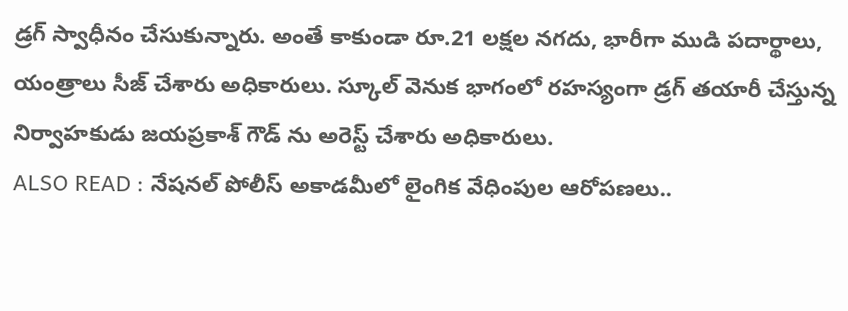డ్రగ్ స్వాధీనం చేసుకున్నారు. అంతే కాకుండా రూ.21 లక్షల నగదు, భారీగా ముడి పదార్థాలు, యంత్రాలు సీజ్ చేశారు అధికారులు. స్కూల్ వెనుక భాగంలో రహస్యంగా డ్రగ్ తయారీ చేస్తున్న నిర్వాహకుడు జయప్రకాశ్ గౌడ్ ను అరెస్ట్ చేశారు అధికారులు.
ALSO READ : నేషనల్ పోలీస్ అకాడమీలో లైంగిక వేధింపుల ఆరోపణలు..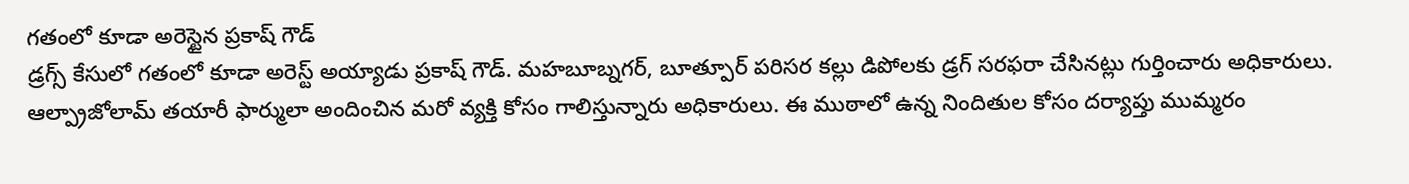గతంలో కూడా అరెస్టైన ప్రకాష్ గౌడ్
డ్రగ్స్ కేసులో గతంలో కూడా అరెస్ట్ అయ్యాడు ప్రకాష్ గౌడ్. మహబూబ్నగర్, బూత్పూర్ పరిసర కల్లు డిపోలకు డ్రగ్ సరఫరా చేసినట్లు గుర్తించారు అధికారులు. ఆల్ప్రాజోలామ్ తయారీ ఫార్ములా అందించిన మరో వ్యక్తి కోసం గాలిస్తున్నారు అధికారులు. ఈ ముఠాలో ఉన్న నిందితుల కోసం దర్యాప్తు ముమ్మరం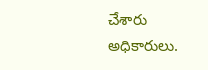చేశారు అధికారులు.